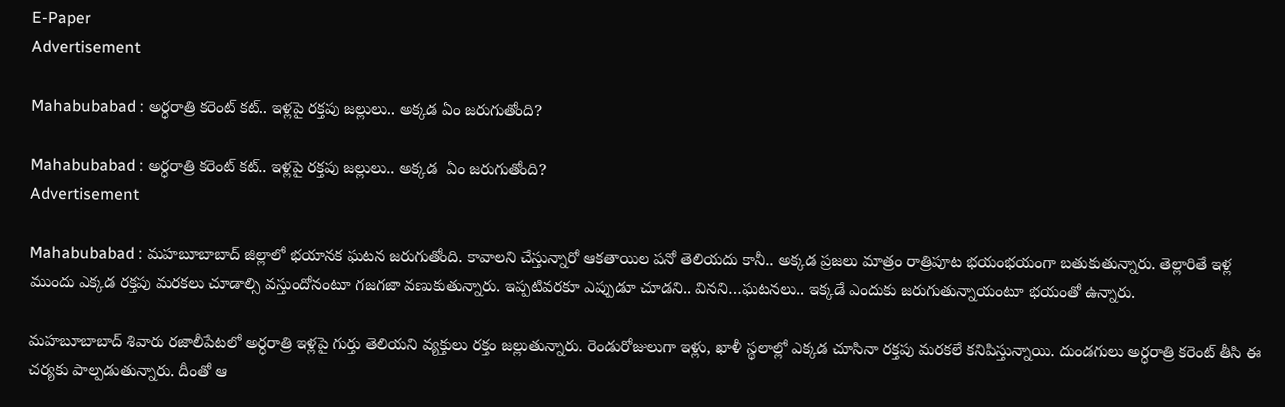E-Paper
Advertisement

Mahabubabad : అర్ధరాత్రి కరెంట్ కట్.. ఇళ్లపై రక్తపు జల్లులు.. అక్కడ ఏం జరుగుతోంది?

Mahabubabad : అర్ధరాత్రి కరెంట్ కట్.. ఇళ్లపై రక్తపు జల్లులు.. అక్కడ  ఏం జరుగుతోంది?
Advertisement

Mahabubabad : మహబూబాబాద్ జిల్లాలో భయానక ఘటన జరుగుతోంది. కావాలని చేస్తున్నారో ఆకతాయిల పనో తెలియదు కానీ.. అక్కడ ప్రజలు మాత్రం రాత్రిపూట భయంభయంగా బతుకుతున్నారు. తెల్లారితే ఇళ్ల ముందు ఎక్కడ రక్తపు మరకలు చూడాల్సి వస్తుందోనంటూ గజగజా వణుకుతున్నారు. ఇప్పటివరకూ ఎప్పుడూ చూడని.. వినని…ఘటనలు.. ఇక్కడే ఎందుకు జరుగుతున్నాయంటూ భయంతో ఉన్నారు.

మహబూబాబాద్ శివారు రజాలీపేటలో అర్ధరాత్రి ఇళ్లపై గుర్తు తెలియని వ్యక్తులు రక్తం జల్లుతున్నారు. రెండురోజులుగా ఇళ్లు, ఖాళీ స్థలాల్లో ఎక్కడ చూసినా రక్తపు మరకలే కనిపిస్తున్నాయి. దుండగులు అర్ధరాత్రి కరెంట్ తీసి ఈ చర్యకు పాల్పడుతున్నారు. దీంతో ఆ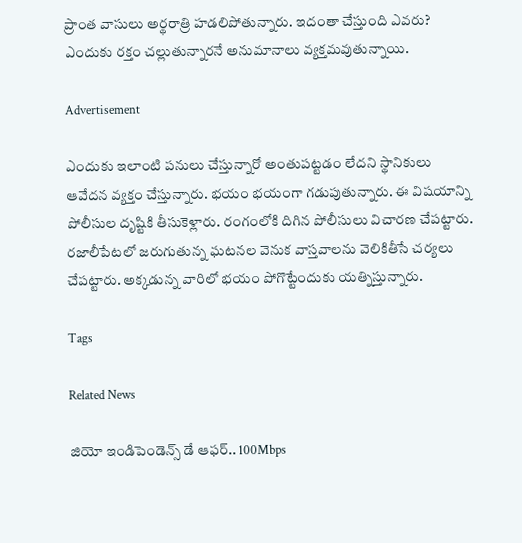ప్రాంత వాసులు అర్థరాత్రి హడలిపోతున్నారు. ఇదంతా చేస్తుంది ఎవరు? ఎందుకు రక్తం చల్లుతున్నారనే అనుమానాలు వ్యక్తమవుతున్నాయి.

Advertisement

ఎందుకు ఇలాంటి పనులు చేస్తున్నారో అంతుపట్టడం లేదని స్థానికులు ఆవేదన వ్యక్తం చేస్తున్నారు. భయం భయంగా గడుపుతున్నారు. ఈ విషయాన్ని పోలీసుల దృష్టికి తీసుకెళ్లారు. రంగంలోకి దిగిన పోలీసులు విచారణ చేపట్టారు. రజాలీపేటలో జరుగుతున్న ఘటనల వెనుక వాస్తవాలను వెలికితీసే చర్యలు చేపట్టారు. అక్కడున్న వారిలో భయం పోగొట్టేందుకు యత్నిస్తున్నారు.

Tags

Related News

జియో ఇండిపెండెన్స్ డే ఆఫర్.. 100Mbps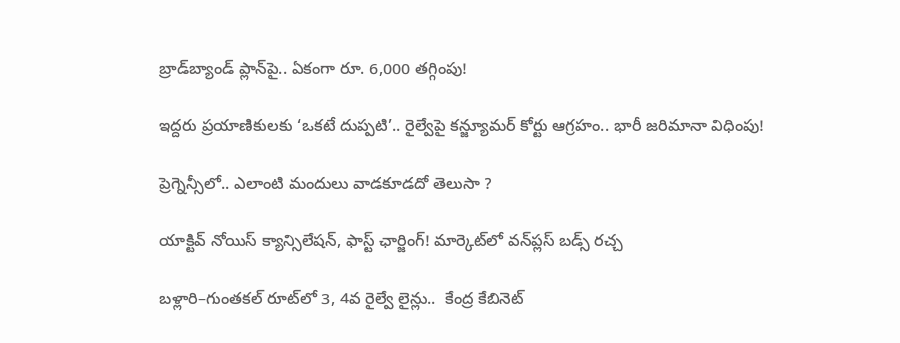బ్రాడ్‌బ్యాండ్ ప్లాన్‌పై.. ఏకంగా రూ. 6,000 తగ్గింపు!

ఇద్దరు ప్రయాణికులకు ‘ఒకటే దుప్పటి’.. రైల్వేపై కన్జ్యూమర్ కోర్టు ఆగ్రహం.. భారీ జరిమానా విధింపు!

ప్రెగ్నెన్సీలో.. ఎలాంటి మందులు వాడకూడదో తెలుసా ?

యాక్టివ్ నోయిస్ క్యాన్సిలేషన్, ఫాస్ట్ ఛార్జింగ్! మార్కెట్‌లో వన్‌ప్లస్ బడ్స్ రచ్చ

బళ్లారి–గుంతకల్ రూట్‌లో 3, 4వ రైల్వే లైన్లు..  కేంద్ర కేబినెట్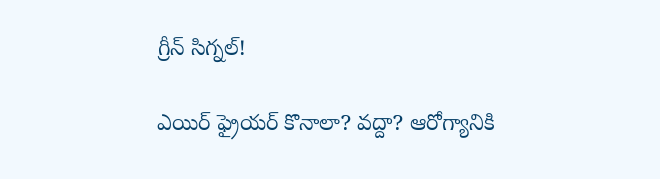గ్రీన్ సిగ్నల్!

ఎయిర్ ఫ్రైయర్ కొనాలా? వద్దా? ఆరోగ్యానికి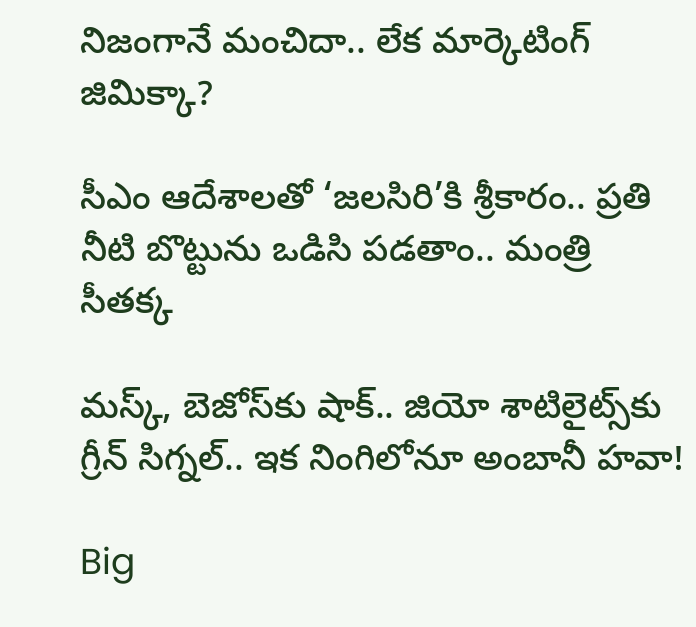నిజంగానే మంచిదా.. లేక మార్కెటింగ్ జిమిక్కా?

సీఎం ఆదేశాలతో ‘జలసిరి’కి శ్రీకారం.. ప్రతి నీటి బొట్టును ఒడిసి పడతాం.. మంత్రి సీతక్క

మస్క్, బెజోస్‌కు షాక్.. జియో శాటిలైట్స్‌కు గ్రీన్ సిగ్నల్.. ఇక నింగిలోనూ అంబానీ హవా!

Big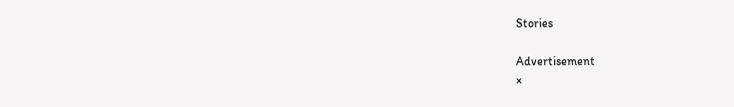Stories

Advertisement
×